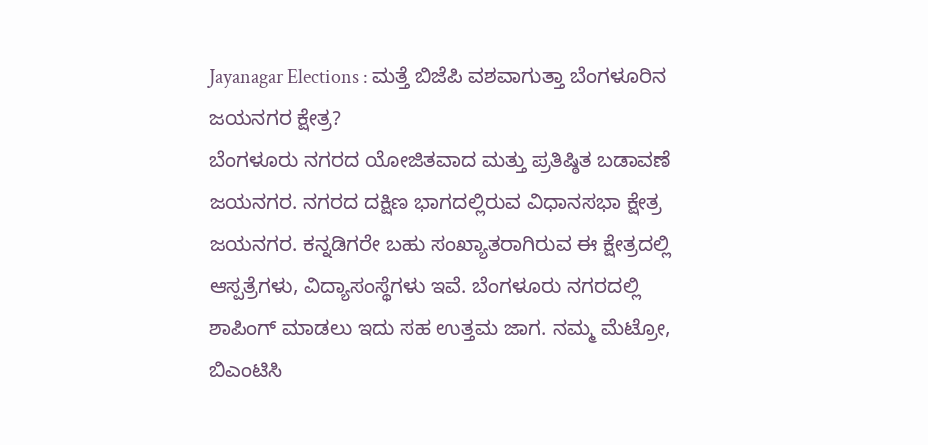Jayanagar Elections : ಮತ್ತೆ ಬಿಜೆಪಿ ವಶವಾಗುತ್ತಾ ಬೆಂಗಳೂರಿನ ಜಯನಗರ ಕ್ಷೇತ್ರ?
ಬೆಂಗಳೂರು ನಗರದ ಯೋಜಿತವಾದ ಮತ್ತು ಪ್ರತಿಷ್ಠಿತ ಬಡಾವಣೆ ಜಯನಗರ. ನಗರದ ದಕ್ಷಿಣ ಭಾಗದಲ್ಲಿರುವ ವಿಧಾನಸಭಾ ಕ್ಷೇತ್ರ ಜಯನಗರ. ಕನ್ನಡಿಗರೇ ಬಹು ಸಂಖ್ಯಾತರಾಗಿರುವ ಈ ಕ್ಷೇತ್ರದಲ್ಲಿ ಆಸ್ಪತ್ರೆಗಳು, ವಿದ್ಯಾಸಂಸ್ಥೆಗಳು ಇವೆ. ಬೆಂಗಳೂರು ನಗರದಲ್ಲಿ ಶಾಪಿಂಗ್ ಮಾಡಲು ಇದು ಸಹ ಉತ್ತಮ ಜಾಗ. ನಮ್ಮ ಮೆಟ್ರೋ, ಬಿಎಂಟಿಸಿ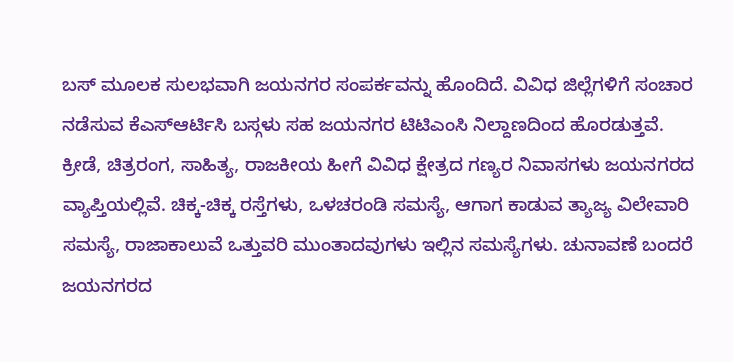ಬಸ್ ಮೂಲಕ ಸುಲಭವಾಗಿ ಜಯನಗರ ಸಂಪರ್ಕವನ್ನು ಹೊಂದಿದೆ. ವಿವಿಧ ಜಿಲ್ಲೆಗಳಿಗೆ ಸಂಚಾರ ನಡೆಸುವ ಕೆಎಸ್ಆರ್ಟಿಸಿ ಬಸ್ಗಳು ಸಹ ಜಯನಗರ ಟಿಟಿಎಂಸಿ ನಿಲ್ದಾಣದಿಂದ ಹೊರಡುತ್ತವೆ.
ಕ್ರೀಡೆ, ಚಿತ್ರರಂಗ, ಸಾಹಿತ್ಯ, ರಾಜಕೀಯ ಹೀಗೆ ವಿವಿಧ ಕ್ಷೇತ್ರದ ಗಣ್ಯರ ನಿವಾಸಗಳು ಜಯನಗರದ ವ್ಯಾಪ್ತಿಯಲ್ಲಿವೆ. ಚಿಕ್ಕ-ಚಿಕ್ಕ ರಸ್ತೆಗಳು, ಒಳಚರಂಡಿ ಸಮಸ್ಯೆ, ಆಗಾಗ ಕಾಡುವ ತ್ಯಾಜ್ಯ ವಿಲೇವಾರಿ ಸಮಸ್ಯೆ, ರಾಜಾಕಾಲುವೆ ಒತ್ತುವರಿ ಮುಂತಾದವುಗಳು ಇಲ್ಲಿನ ಸಮಸ್ಯೆಗಳು. ಚುನಾವಣೆ ಬಂದರೆ ಜಯನಗರದ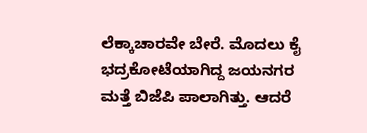ಲೆಕ್ಕಾಚಾರವೇ ಬೇರೆ. ಮೊದಲು ಕೈ ಭದ್ರಕೋಟೆಯಾಗಿದ್ದ ಜಯನಗರ ಮತ್ತೆ ಬಿಜೆಪಿ ಪಾಲಾಗಿತ್ತು. ಆದರೆ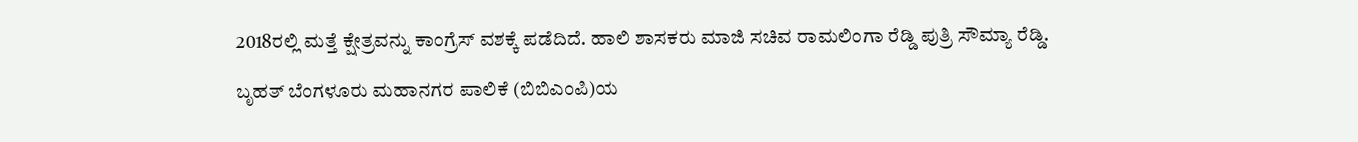2018ರಲ್ಲಿ ಮತ್ತೆ ಕ್ಷೇತ್ರವನ್ನು ಕಾಂಗ್ರೆಸ್ ವಶಕ್ಕೆ ಪಡೆದಿದೆ. ಹಾಲಿ ಶಾಸಕರು ಮಾಜಿ ಸಚಿವ ರಾಮಲಿಂಗಾ ರೆಡ್ಡಿ ಪುತ್ರಿ ಸೌಮ್ಯಾ ರೆಡ್ಡಿ.

ಬೃಹತ್ ಬೆಂಗಳೂರು ಮಹಾನಗರ ಪಾಲಿಕೆ (ಬಿಬಿಎಂಪಿ)ಯ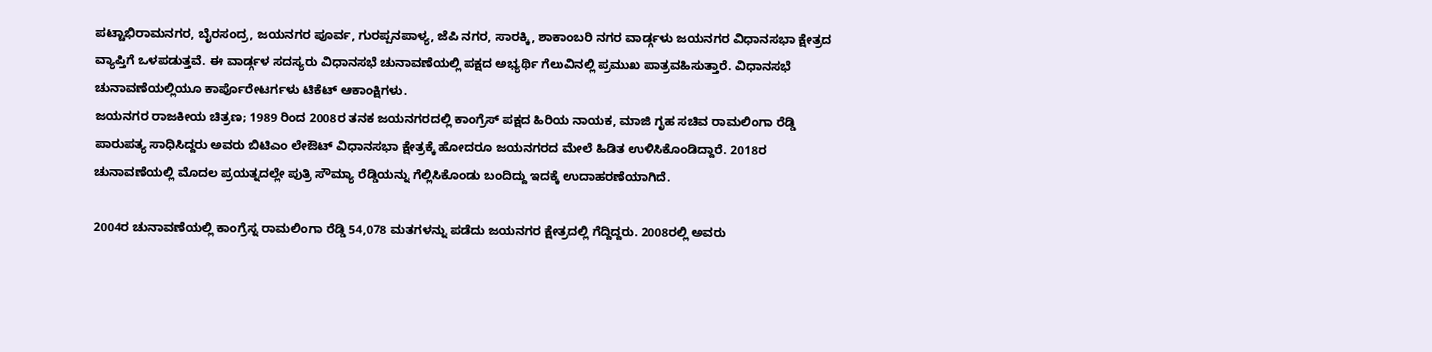ಪಟ್ಟಾಭಿರಾಮನಗರ, ಬೈರಸಂದ್ರ, ಜಯನಗರ ಪೂರ್ವ, ಗುರಪ್ಪನಪಾಳ್ಯ, ಜೆಪಿ ನಗರ, ಸಾರಕ್ಕಿ, ಶಾಕಾಂಬರಿ ನಗರ ವಾರ್ಡ್ಗಳು ಜಯನಗರ ವಿಧಾನಸಭಾ ಕ್ಷೇತ್ರದ ವ್ಯಾಪ್ತಿಗೆ ಒಳಪಡುತ್ತವೆ. ಈ ವಾರ್ಡ್ಗಳ ಸದಸ್ಯರು ವಿಧಾನಸಭೆ ಚುನಾವಣೆಯಲ್ಲಿ ಪಕ್ಷದ ಅಭ್ಯರ್ಥಿ ಗೆಲುವಿನಲ್ಲಿ ಪ್ರಮುಖ ಪಾತ್ರವಹಿಸುತ್ತಾರೆ. ವಿಧಾನಸಭೆ ಚುನಾವಣೆಯಲ್ಲಿಯೂ ಕಾರ್ಪೊರೇಟರ್ಗಳು ಟಿಕೆಟ್ ಆಕಾಂಕ್ಷಿಗಳು.
ಜಯನಗರ ರಾಜಕೀಯ ಚಿತ್ರಣ; 1989 ರಿಂದ 2008ರ ತನಕ ಜಯನಗರದಲ್ಲಿ ಕಾಂಗ್ರೆಸ್ ಪಕ್ಷದ ಹಿರಿಯ ನಾಯಕ, ಮಾಜಿ ಗೃಹ ಸಚಿವ ರಾಮಲಿಂಗಾ ರೆಡ್ಡಿ ಪಾರುಪತ್ಯ ಸಾಧಿಸಿದ್ದರು ಅವರು ಬಿಟಿಎಂ ಲೇಔಟ್ ವಿಧಾನಸಭಾ ಕ್ಷೇತ್ರಕ್ಕೆ ಹೋದರೂ ಜಯನಗರದ ಮೇಲೆ ಹಿಡಿತ ಉಳಿಸಿಕೊಂಡಿದ್ದಾರೆ. 2018ರ ಚುನಾವಣೆಯಲ್ಲಿ ಮೊದಲ ಪ್ರಯತ್ನದಲ್ಲೇ ಪುತ್ರಿ ಸೌಮ್ಯಾ ರೆಡ್ಡಿಯನ್ನು ಗೆಲ್ಲಿಸಿಕೊಂಡು ಬಂದಿದ್ದು ಇದಕ್ಕೆ ಉದಾಹರಣೆಯಾಗಿದೆ.

2004ರ ಚುನಾವಣೆಯಲ್ಲಿ ಕಾಂಗ್ರೆಸ್ನ ರಾಮಲಿಂಗಾ ರೆಡ್ಡಿ 54,078 ಮತಗಳನ್ನು ಪಡೆದು ಜಯನಗರ ಕ್ಷೇತ್ರದಲ್ಲಿ ಗೆದ್ದಿದ್ದರು. 2008ರಲ್ಲಿ ಅವರು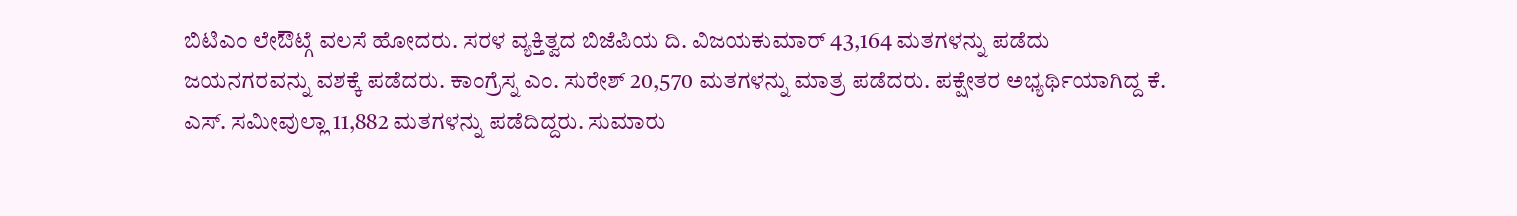ಬಿಟಿಎಂ ಲೇಔಟ್ಗೆ ವಲಸೆ ಹೋದರು. ಸರಳ ವ್ಯಕ್ತಿತ್ವದ ಬಿಜೆಪಿಯ ದಿ. ವಿಜಯಕುಮಾರ್ 43,164 ಮತಗಳನ್ನು ಪಡೆದು ಜಯನಗರವನ್ನು ವಶಕ್ಕೆ ಪಡೆದರು. ಕಾಂಗ್ರೆಸ್ನ ಎಂ. ಸುರೇಶ್ 20,570 ಮತಗಳನ್ನು ಮಾತ್ರ ಪಡೆದರು. ಪಕ್ಷೇತರ ಅಭ್ಯರ್ಥಿಯಾಗಿದ್ದ ಕೆ. ಎಸ್. ಸಮೀವುಲ್ಲಾ 11,882 ಮತಗಳನ್ನು ಪಡೆದಿದ್ದರು. ಸುಮಾರು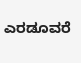ಎರಡೂವರೆ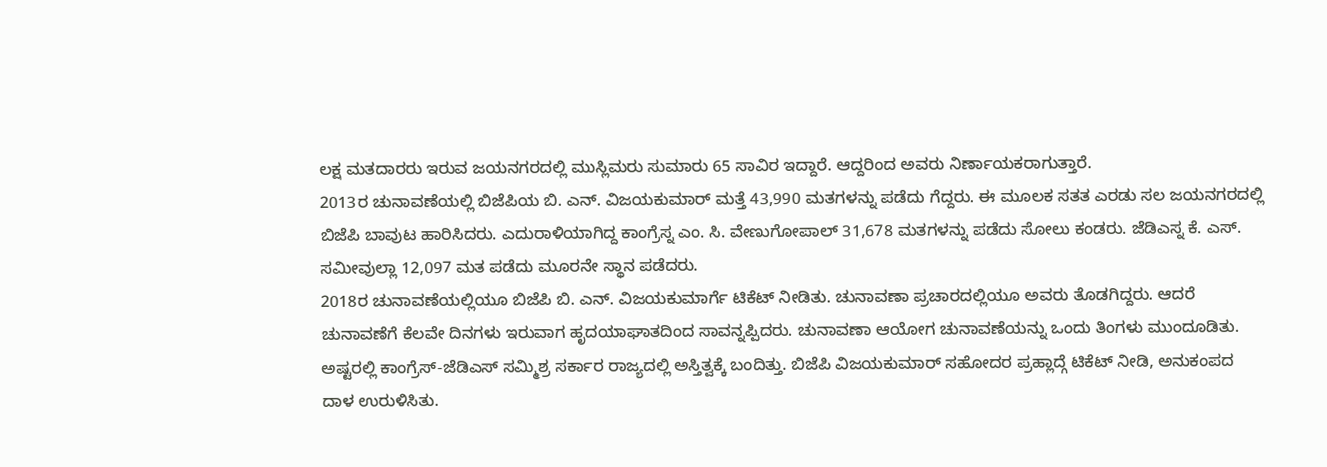ಲಕ್ಷ ಮತದಾರರು ಇರುವ ಜಯನಗರದಲ್ಲಿ ಮುಸ್ಲಿಮರು ಸುಮಾರು 65 ಸಾವಿರ ಇದ್ದಾರೆ. ಆದ್ದರಿಂದ ಅವರು ನಿರ್ಣಾಯಕರಾಗುತ್ತಾರೆ.
2013ರ ಚುನಾವಣೆಯಲ್ಲಿ ಬಿಜೆಪಿಯ ಬಿ. ಎನ್. ವಿಜಯಕುಮಾರ್ ಮತ್ತೆ 43,990 ಮತಗಳನ್ನು ಪಡೆದು ಗೆದ್ದರು. ಈ ಮೂಲಕ ಸತತ ಎರಡು ಸಲ ಜಯನಗರದಲ್ಲಿ ಬಿಜೆಪಿ ಬಾವುಟ ಹಾರಿಸಿದರು. ಎದುರಾಳಿಯಾಗಿದ್ದ ಕಾಂಗ್ರೆಸ್ನ ಎಂ. ಸಿ. ವೇಣುಗೋಪಾಲ್ 31,678 ಮತಗಳನ್ನು ಪಡೆದು ಸೋಲು ಕಂಡರು. ಜೆಡಿಎಸ್ನ ಕೆ. ಎಸ್. ಸಮೀವುಲ್ಲಾ 12,097 ಮತ ಪಡೆದು ಮೂರನೇ ಸ್ಥಾನ ಪಡೆದರು.
2018ರ ಚುನಾವಣೆಯಲ್ಲಿಯೂ ಬಿಜೆಪಿ ಬಿ. ಎನ್. ವಿಜಯಕುಮಾರ್ಗೆ ಟಿಕೆಟ್ ನೀಡಿತು. ಚುನಾವಣಾ ಪ್ರಚಾರದಲ್ಲಿಯೂ ಅವರು ತೊಡಗಿದ್ದರು. ಆದರೆ ಚುನಾವಣೆಗೆ ಕೆಲವೇ ದಿನಗಳು ಇರುವಾಗ ಹೃದಯಾಘಾತದಿಂದ ಸಾವನ್ನಪ್ಪಿದರು. ಚುನಾವಣಾ ಆಯೋಗ ಚುನಾವಣೆಯನ್ನು ಒಂದು ತಿಂಗಳು ಮುಂದೂಡಿತು. ಅಷ್ಟರಲ್ಲಿ ಕಾಂಗ್ರೆಸ್-ಜೆಡಿಎಸ್ ಸಮ್ಮಿಶ್ರ ಸರ್ಕಾರ ರಾಜ್ಯದಲ್ಲಿ ಅಸ್ತಿತ್ವಕ್ಕೆ ಬಂದಿತ್ತು. ಬಿಜೆಪಿ ವಿಜಯಕುಮಾರ್ ಸಹೋದರ ಪ್ರಹ್ಲಾದ್ಗೆ ಟಿಕೆಟ್ ನೀಡಿ, ಅನುಕಂಪದ ದಾಳ ಉರುಳಿಸಿತು.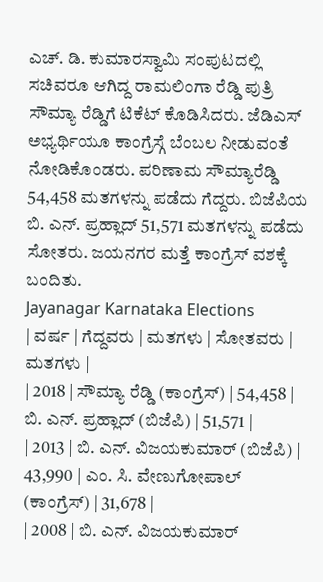ಎಚ್. ಡಿ. ಕುಮಾರಸ್ವಾಮಿ ಸಂಪುಟದಲ್ಲಿ ಸಚಿವರೂ ಆಗಿದ್ದ ರಾಮಲಿಂಗಾ ರೆಡ್ಡಿ ಪುತ್ರಿ ಸೌಮ್ಯಾ ರೆಡ್ಡಿಗೆ ಟಿಕೆಟ್ ಕೊಡಿಸಿದರು. ಜೆಡಿಎಸ್ ಅಭ್ಯರ್ಥಿಯೂ ಕಾಂಗ್ರೆಸ್ಗೆ ಬೆಂಬಲ ನೀಡುವಂತೆ ನೋಡಿಕೊಂಡರು. ಪರಿಣಾಮ ಸೌಮ್ಯಾರೆಡ್ಡಿ 54,458 ಮತಗಳನ್ನು ಪಡೆದು ಗೆದ್ದರು. ಬಿಜೆಪಿಯ ಬಿ. ಎನ್. ಪ್ರಹ್ಲಾದ್ 51,571 ಮತಗಳನ್ನು ಪಡೆದು ಸೋತರು. ಜಯನಗರ ಮತ್ತೆ ಕಾಂಗ್ರೆಸ್ ವಶಕ್ಕೆ ಬಂದಿತು.
Jayanagar Karnataka Elections
| ವರ್ಷ | ಗೆದ್ದವರು | ಮತಗಳು | ಸೋತವರು | ಮತಗಳು |
| 2018 | ಸೌಮ್ಯಾ ರೆಡ್ಡಿ (ಕಾಂಗ್ರೆಸ್) | 54,458 | ಬಿ. ಎನ್. ಪ್ರಹ್ಲಾದ್ (ಬಿಜೆಪಿ) | 51,571 |
| 2013 | ಬಿ. ಎನ್. ವಿಜಯಕುಮಾರ್ (ಬಿಜೆಪಿ) | 43,990 | ಎಂ. ಸಿ. ವೇಣುಗೋಪಾಲ್ (ಕಾಂಗ್ರೆಸ್) | 31,678 |
| 2008 | ಬಿ. ಎನ್. ವಿಜಯಕುಮಾರ್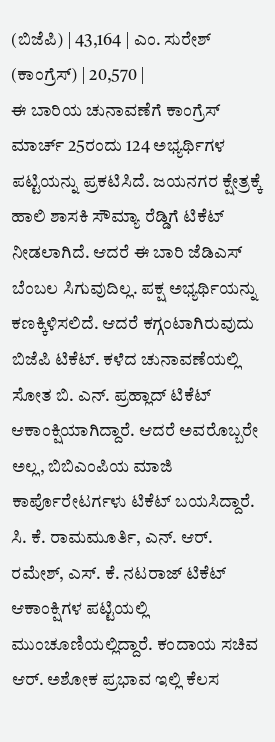(ಬಿಜೆಪಿ) | 43,164 | ಎಂ. ಸುರೇಶ್ (ಕಾಂಗ್ರೆಸ್) | 20,570 |
ಈ ಬಾರಿಯ ಚುನಾವಣೆಗೆ ಕಾಂಗ್ರೆಸ್ ಮಾರ್ಚ್ 25ರಂದು 124 ಅಭ್ಯರ್ಥಿಗಳ ಪಟ್ಟಿಯನ್ನು ಪ್ರಕಟಿಸಿದೆ. ಜಯನಗರ ಕ್ಷೇತ್ರಕ್ಕೆ ಹಾಲಿ ಶಾಸಕಿ ಸೌಮ್ಯಾ ರೆಡ್ಡಿಗೆ ಟಿಕೆಟ್ ನೀಡಲಾಗಿದೆ. ಆದರೆ ಈ ಬಾರಿ ಜೆಡಿಎಸ್ ಬೆಂಬಲ ಸಿಗುವುದಿಲ್ಲ. ಪಕ್ಷ ಅಭ್ಯರ್ಥಿಯನ್ನು ಕಣಕ್ಕಿಳಿಸಲಿದೆ. ಆದರೆ ಕಗ್ಗಂಟಾಗಿರುವುದು ಬಿಜೆಪಿ ಟಿಕೆಟ್. ಕಳೆದ ಚುನಾವಣೆಯಲ್ಲಿ ಸೋತ ಬಿ. ಎನ್. ಪ್ರಹ್ಲಾದ್ ಟಿಕೆಟ್ ಆಕಾಂಕ್ಷಿಯಾಗಿದ್ದಾರೆ. ಆದರೆ ಅವರೊಬ್ಬರೇ ಅಲ್ಲ, ಬಿಬಿಎಂಪಿಯ ಮಾಜಿ ಕಾರ್ಪೊರೇಟರ್ಗಳು ಟಿಕೆಟ್ ಬಯಸಿದ್ದಾರೆ. ಸಿ. ಕೆ. ರಾಮಮೂರ್ತಿ, ಎನ್. ಆರ್. ರಮೇಶ್, ಎಸ್. ಕೆ. ನಟರಾಜ್ ಟಿಕೆಟ್ ಆಕಾಂಕ್ಷಿಗಳ ಪಟ್ಟಿಯಲ್ಲಿ ಮುಂಚೂಣಿಯಲ್ಲಿದ್ದಾರೆ. ಕಂದಾಯ ಸಚಿವ ಆರ್. ಅಶೋಕ ಪ್ರಭಾವ ಇಲ್ಲಿ ಕೆಲಸ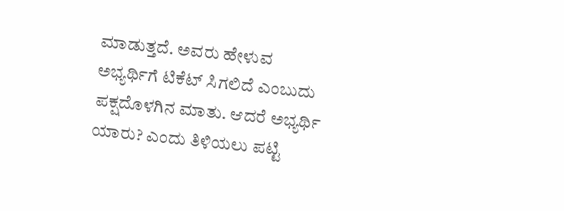ಮಾಡುತ್ತದೆ. ಅವರು ಹೇಳುವ ಅಭ್ಯರ್ಥಿಗೆ ಟಿಕೆಟ್ ಸಿಗಲಿದೆ ಎಂಬುದು ಪಕ್ಷದೊಳಗಿನ ಮಾತು. ಆದರೆ ಅಭ್ಯರ್ಥಿ ಯಾರು? ಎಂದು ತಿಳಿಯಲು ಪಟ್ಟಿ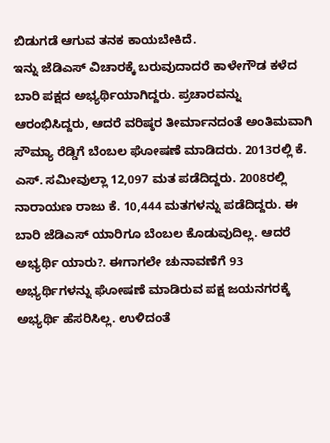ಬಿಡುಗಡೆ ಆಗುವ ತನಕ ಕಾಯಬೇಕಿದೆ.
ಇನ್ನು ಜೆಡಿಎಸ್ ವಿಚಾರಕ್ಕೆ ಬರುವುದಾದರೆ ಕಾಳೇಗೌಡ ಕಳೆದ ಬಾರಿ ಪಕ್ಷದ ಅಭ್ಯರ್ಥಿಯಾಗಿದ್ದರು. ಪ್ರಚಾರವನ್ನು ಆರಂಭಿಸಿದ್ದರು, ಆದರೆ ವರಿಷ್ಠರ ತೀರ್ಮಾನದಂತೆ ಅಂತಿಮವಾಗಿ ಸೌಮ್ಯಾ ರೆಡ್ಡಿಗೆ ಬೆಂಬಲ ಘೋಷಣೆ ಮಾಡಿದರು. 2013ರಲ್ಲಿ ಕೆ. ಎಸ್. ಸಮೀವುಲ್ಲಾ 12,097 ಮತ ಪಡೆದಿದ್ದರು. 2008ರಲ್ಲಿ ನಾರಾಯಣ ರಾಜು ಕೆ. 10,444 ಮತಗಳನ್ನು ಪಡೆದಿದ್ದರು. ಈ ಬಾರಿ ಜೆಡಿಎಸ್ ಯಾರಿಗೂ ಬೆಂಬಲ ಕೊಡುವುದಿಲ್ಲ. ಆದರೆ ಅಭ್ಯರ್ಥಿ ಯಾರು?. ಈಗಾಗಲೇ ಚುನಾವಣೆಗೆ 93 ಅಭ್ಯರ್ಥಿಗಳನ್ನು ಘೋಷಣೆ ಮಾಡಿರುವ ಪಕ್ಷ ಜಯನಗರಕ್ಕೆ ಅಭ್ಯರ್ಥಿ ಹೆಸರಿಸಿಲ್ಲ. ಉಳಿದಂತೆ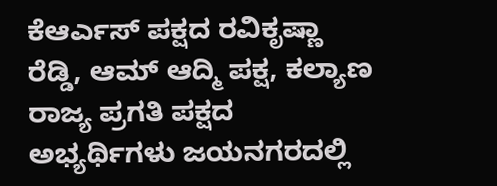ಕೆಆರ್ಎಸ್ ಪಕ್ಷದ ರವಿಕೃಷ್ಣಾ ರೆಡ್ಡಿ, ಆಮ್ ಆದ್ಮಿ ಪಕ್ಷ, ಕಲ್ಯಾಣ ರಾಜ್ಯ ಪ್ರಗತಿ ಪಕ್ಷದ ಅಭ್ಯರ್ಥಿಗಳು ಜಯನಗರದಲ್ಲಿ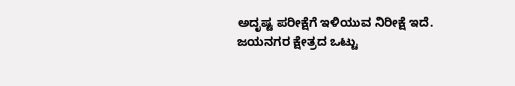ಅದೃಷ್ಟ ಪರೀಕ್ಷೆಗೆ ಇಳಿಯುವ ನಿರೀಕ್ಷೆ ಇದೆ.
ಜಯನಗರ ಕ್ಷೇತ್ರದ ಒಟ್ಟು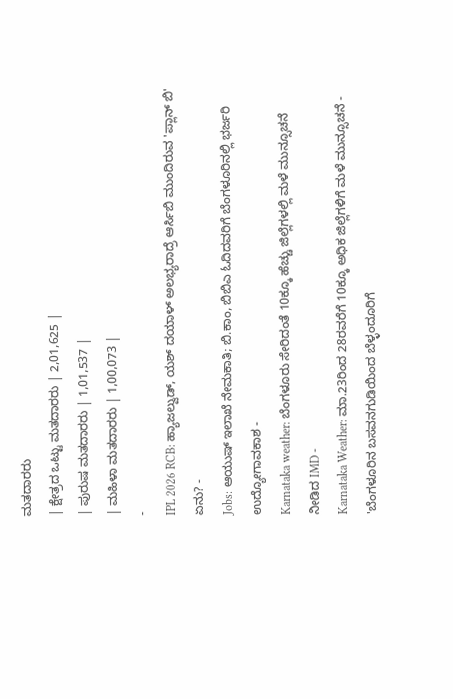ಮತದಾರರು
| ಕ್ಷೇತ್ರದ ಒಟ್ಟು ಮತದಾರರು | 2,01,625 |
| ಪುರುಷ ಮತದಾರರು | 1,01,537 |
| ಮಹಿಳಾ ಮತದಾರರು | 1,00,073 |
-
IPL 2026 RCB: ಹ್ಯಾಜಲ್ವುಡ್, ಯಶ್ ದಯಾಳ್ ಅಲಭ್ಯರಾದ್ರೆ ಆರ್ಸಿಬಿ ಮುಂದಿರುವ 'ಪ್ಲಾನ್ ಬಿ' ಏನು? -
Jobs: ಆಯುಷ್ ಇಲಾಖೆ ನೇಮಕಾತಿ; ಬಿ.ಕಾಂ, ಬಿಬಿಎ ಓದಿದವರಿಗೆ ಬೆಂಗಳೂರಿನಲ್ಲಿ ಭರ್ಜರಿ ಉದ್ಯೋಗಾವಕಾಶ -
Karnataka weather: ಬೆಂಗಳೂರು ಸೇರಿದಂತೆ 10ಕ್ಕೂ ಹೆಚ್ಚು ಜಿಲ್ಲೆಗಳಲ್ಲಿ ಮಳೆ ಮುನ್ಸೂಚನೆ ನೀಡಿದ IMD -
Karnataka Weather: ಮಾ.23ರಿಂದ 28ರವರೆಗೆ 10ಕ್ಕೂ ಅಧಿಕ ಜಿಲ್ಲೆಗಳಿಗೆ ಮಳೆ ಮುನ್ಸೂಚನೆ -
'ಬೆಂಗಳೂರಿನ ಬಸವನಗುಡಿಯಿಂದ ಬೆಳ್ಳಂದೂರಿಗೆ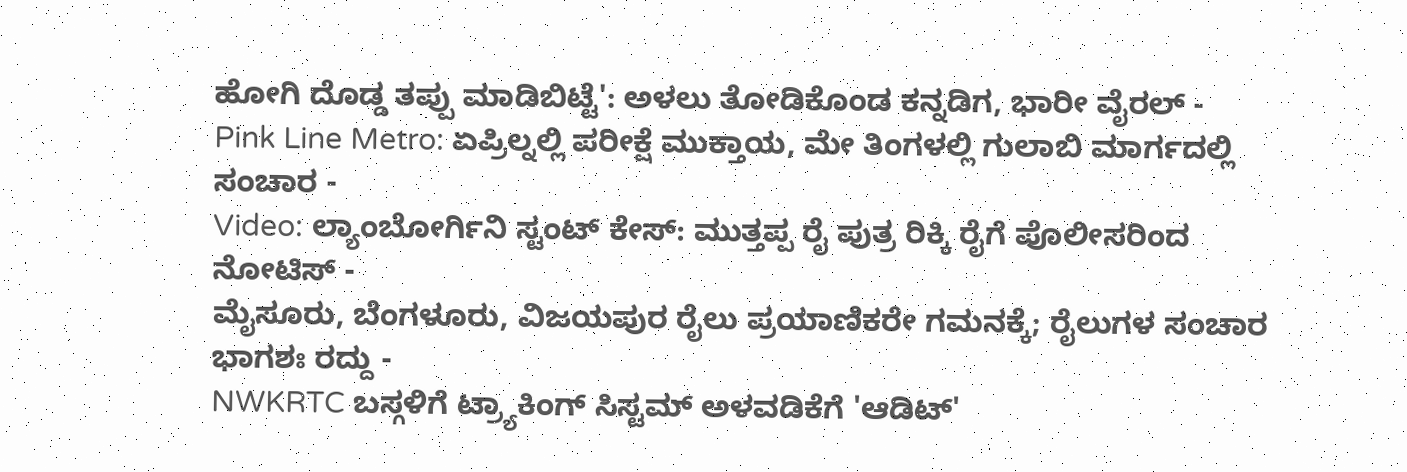ಹೋಗಿ ದೊಡ್ಡ ತಪ್ಪು ಮಾಡಿಬಿಟ್ಟೆ': ಅಳಲು ತೋಡಿಕೊಂಡ ಕನ್ನಡಿಗ, ಭಾರೀ ವೈರಲ್ -
Pink Line Metro: ಏಪ್ರಿಲ್ನಲ್ಲಿ ಪರೀಕ್ಷೆ ಮುಕ್ತಾಯ, ಮೇ ತಿಂಗಳಲ್ಲಿ ಗುಲಾಬಿ ಮಾರ್ಗದಲ್ಲಿ ಸಂಚಾರ -
Video: ಲ್ಯಾಂಬೋರ್ಗಿನಿ ಸ್ಟಂಟ್ ಕೇಸ್: ಮುತ್ತಪ್ಪ ರೈ ಪುತ್ರ ರಿಕ್ಕಿ ರೈಗೆ ಪೊಲೀಸರಿಂದ ನೋಟಿಸ್ -
ಮೈಸೂರು, ಬೆಂಗಳೂರು, ವಿಜಯಪುರ ರೈಲು ಪ್ರಯಾಣಿಕರೇ ಗಮನಕ್ಕೆ; ರೈಲುಗಳ ಸಂಚಾರ ಭಾಗಶಃ ರದ್ದು -
NWKRTC ಬಸ್ಗಳಿಗೆ ಟ್ರ್ಯಾಕಿಂಗ್ ಸಿಸ್ಟಮ್ ಅಳವಡಿಕೆಗೆ 'ಆಡಿಟ್'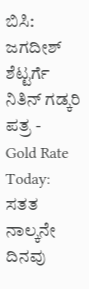ಬಿಸಿ: ಜಗದೀಶ್ ಶೆಟ್ಟರ್ಗೆ ನಿತಿನ್ ಗಡ್ಕರಿ ಪತ್ರ -
Gold Rate Today: ಸತತ ನಾಲ್ಕನೇ ದಿನವು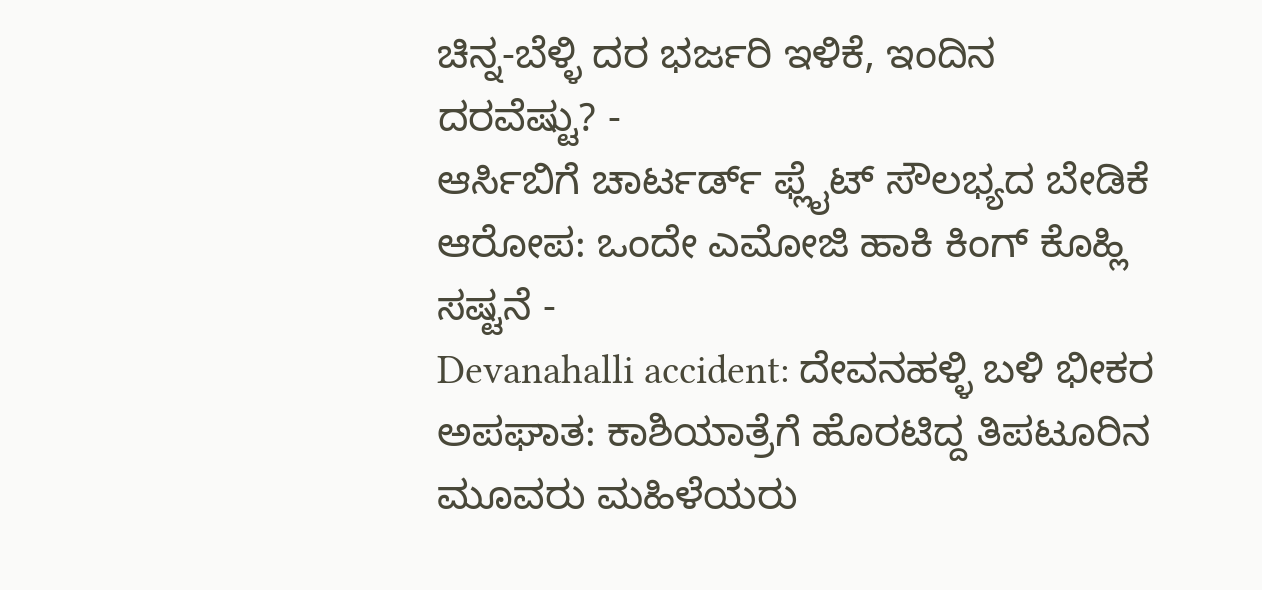ಚಿನ್ನ-ಬೆಳ್ಳಿ ದರ ಭರ್ಜರಿ ಇಳಿಕೆ, ಇಂದಿನ ದರವೆಷ್ಟು? -
ಆರ್ಸಿಬಿಗೆ ಚಾರ್ಟರ್ಡ್ ಫ್ಲೈಟ್ ಸೌಲಭ್ಯದ ಬೇಡಿಕೆ ಆರೋಪ: ಒಂದೇ ಎಮೋಜಿ ಹಾಕಿ ಕಿಂಗ್ ಕೊಹ್ಲಿ ಸಷ್ಟನೆ -
Devanahalli accident: ದೇವನಹಳ್ಳಿ ಬಳಿ ಭೀಕರ ಅಪಘಾತ: ಕಾಶಿಯಾತ್ರೆಗೆ ಹೊರಟಿದ್ದ ತಿಪಟೂರಿನ ಮೂವರು ಮಹಿಳೆಯರು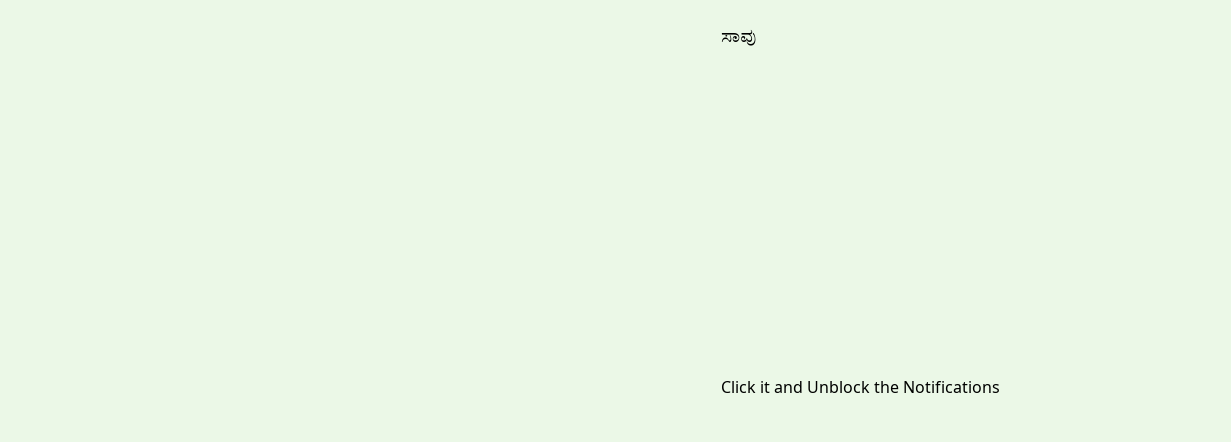ಸಾವು












Click it and Unblock the Notifications